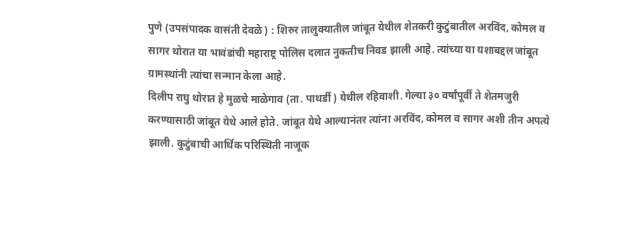पुणे (उपसंपादक वासंती देवळे) : शिरुर तालुक्यातील जांबूत येथील शेतकरी कुटुंबातील अरविंद, कोमल व सागर थोरात या भावंडांची महाराष्ट्र पोलिस दलात नुकतीच निवड झाली आहे. त्यांच्या या यशाबद्दल जांबूत ग्रामस्थांनी त्यांचा सन्मान केला आहे.
दिलीप राघु थोरात हे मुळचे माळेगाव (ता. पाथर्डी ) येथील रहिवाशी. गेल्या ३० वर्षांपूर्वी ते शेतमजुरी करण्यासाठी जांबूत येथे आले होते. जांबूत येथे आल्यानंतर त्यांना अरविंद, कोमल व सागर अशी तीन अपत्ये झाली. कुटुंबाची आर्थिक परिस्थिती नाजूक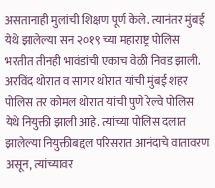असतानाही मुलांची शिक्षण पूर्ण केले. त्यानंतर मुंबई येथे झालेल्या सन २०१९ च्या महाराष्ट्र पोलिस भरतीत तीनही भावंडांची एकाच वेळी निवड झाली. अरविंद थोरात व सागर थोरात यांची मुंबई शहर पोलिस तर कोमल थोरात यांची पुणे रेल्वे पोलिस येथे नियुक्ती झाली आहे. त्यांच्या पोलिस दलात झालेल्या नियुक्तीबद्दल परिसरात आनंदाचे वातावरण असून, त्यांच्यावर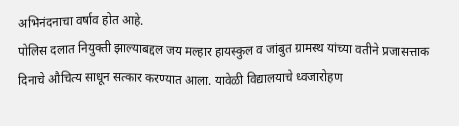अभिनंदनाचा वर्षाव होत आहे.
पोलिस दलात नियुक्ती झाल्याबद्दल जय मल्हार हायस्कुल व जांबुत ग्रामस्थ यांच्या वतीने प्रजासत्ताक दिनाचे औचित्य साधून सत्कार करण्यात आला. यावेळी विद्यालयाचे ध्वजारोहण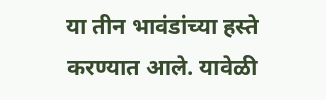या तीन भावंडांच्या हस्ते करण्यात आले. यावेळी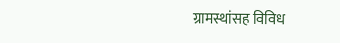ग्रामस्थांसह विविध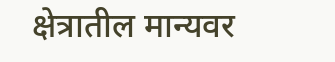क्षेत्रातील मान्यवर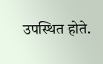उपस्थित होते.